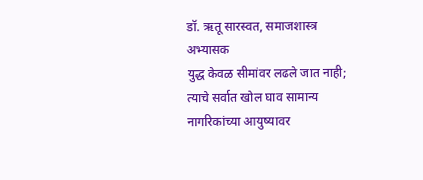डॉ. ऋतू सारस्वत, समाजशास्त्र अभ्यासक
युद्ध केवळ सीमांवर लढले जात नाही; त्याचे सर्वात खोल घाव सामान्य नागरिकांच्या आयुष्यावर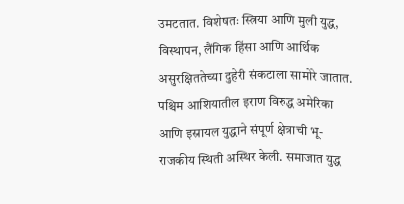उमटतात. विशेषतः स्त्रिया आणि मुली युद्ध, विस्थापन, लैंगिक हिंसा आणि आर्थिक असुरक्षिततेच्या दुहेरी संकटाला सामोरे जातात.
पश्चिम आशियातील इराण विरुद्ध अमेरिका आणि इस्रायल युद्धाने संपूर्ण क्षेत्राची भू-राजकीय स्थिती अस्थिर केली. समाजात युद्ध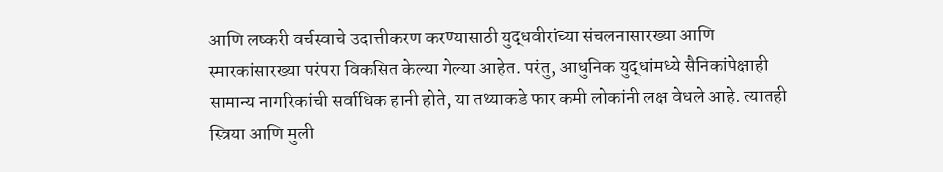आणि लष्करी वर्चस्वाचे उदात्तीकरण करण्यासाठी युद्धवीरांच्या संचलनासारख्या आणि स्मारकांसारख्या परंपरा विकसित केल्या गेल्या आहेत. परंतु, आधुनिक युद्धांमध्ये सैनिकांपेक्षाही सामान्य नागरिकांची सर्वाधिक हानी होते, या तथ्याकडे फार कमी लोकांनी लक्ष वेधले आहे. त्यातही स्त्रिया आणि मुली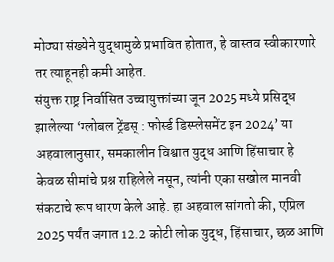मोठ्या संख्येने युद्धामुळे प्रभावित होतात, हे वास्तव स्वीकारणारे तर त्याहूनही कमी आहेत.
संयुक्त राष्ट्र निर्वासित उच्चायुक्तांच्या जून 2025 मध्ये प्रसिद्ध झालेल्या ‘ग्लोबल ट्रेंडस् : फोर्स्ड डिस्प्लेसमेंट इन 2024’ या अहवालानुसार, समकालीन विश्वात युद्ध आणि हिंसाचार हे केवळ सीमांचे प्रश्न राहिलेले नसून, त्यांनी एका सखोल मानवी संकटाचे रूप धारण केले आहे. हा अहवाल सांगतो की, एप्रिल 2025 पर्यंत जगात 12.2 कोटी लोक युद्ध, हिंसाचार, छळ आणि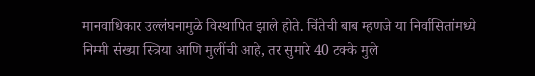मानवाधिकार उल्लंघनामुळे विस्थापित झाले होते. चिंतेची बाब म्हणजे या निर्वासितांमध्ये निम्मी संख्या स्त्रिया आणि मुलींची आहे, तर सुमारे 40 टक्के मुले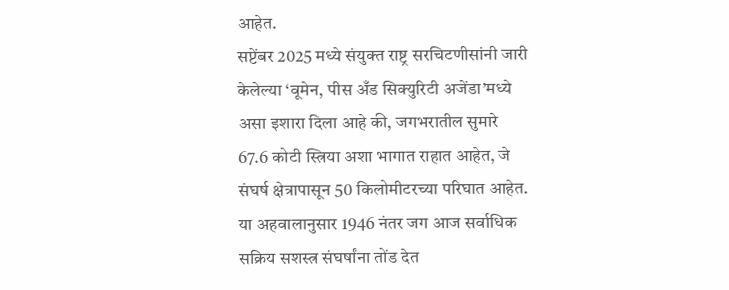आहेत.
सप्टेंबर 2025 मध्ये संयुक्त राष्ट्र सरचिटणीसांनी जारी केलेल्या ‘वूमेन, पीस अँड सिक्युरिटी अजेंडा’मध्ये असा इशारा दिला आहे की, जगभरातील सुमारे 67.6 कोटी स्त्रिया अशा भागात राहात आहेत, जे संघर्ष क्षेत्रापासून 50 किलोमीटरच्या परिघात आहेत. या अहवालानुसार 1946 नंतर जग आज सर्वाधिक सक्रिय सशस्त्र संघर्षांना तोंड देत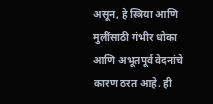असून, हे स्त्रिया आणि मुलींसाठी गंभीर धोका आणि अभूतपूर्व वेदनांचे कारण ठरत आहे. ही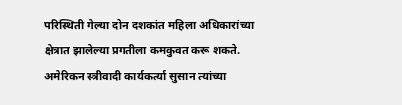परिस्थिती गेल्या दोन दशकांत महिला अधिकारांच्या क्षेत्रात झालेल्या प्रगतीला कमकुवत करू शकते.
अमेरिकन स्त्रीवादी कार्यकर्त्या सुसान त्यांच्या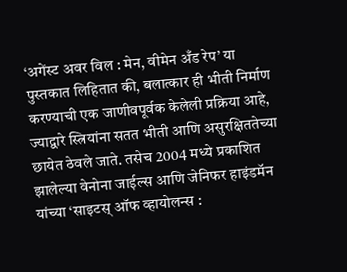‘अगेंस्ट अवर विल : मेन, वीमेन अँड रेप’ या पुस्तकात लिहितात की, बलात्कार ही भीती निर्माण करण्याची एक जाणीवपूर्वक केलेली प्रक्रिया आहे, ज्याद्वारे स्त्रियांना सतत भीती आणि असुरक्षिततेच्या छायेत ठेवले जाते. तसेच 2004 मध्ये प्रकाशित झालेल्या वेनोना जाईल्स आणि जेनिफर हाइंडमॅन यांच्या ‘साइटस् ऑफ व्हायोलन्स :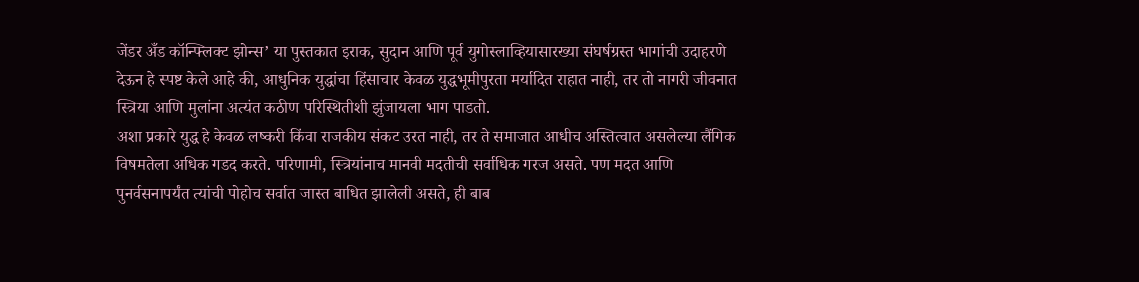जेंडर अँड कॉन्फ्लिक्ट झोन्स’ या पुस्तकात इराक, सुदान आणि पूर्व युगोस्लाव्हियासारख्या संघर्षग्रस्त भागांची उदाहरणे देऊन हे स्पष्ट केले आहे की, आधुनिक युद्धांचा हिंसाचार केवळ युद्धभूमीपुरता मर्यादित राहात नाही, तर तो नागरी जीवनात स्त्रिया आणि मुलांना अत्यंत कठीण परिस्थितीशी झुंजायला भाग पाडतो.
अशा प्रकारे युद्ध हे केवळ लष्करी किंवा राजकीय संकट उरत नाही, तर ते समाजात आधीच अस्तित्वात असलेल्या लैंगिक विषमतेला अधिक गडद करते. परिणामी, स्त्रियांनाच मानवी मदतीची सर्वाधिक गरज असते. पण मदत आणि पुनर्वसनापर्यंत त्यांची पोहोच सर्वात जास्त बाधित झालेली असते, ही बाब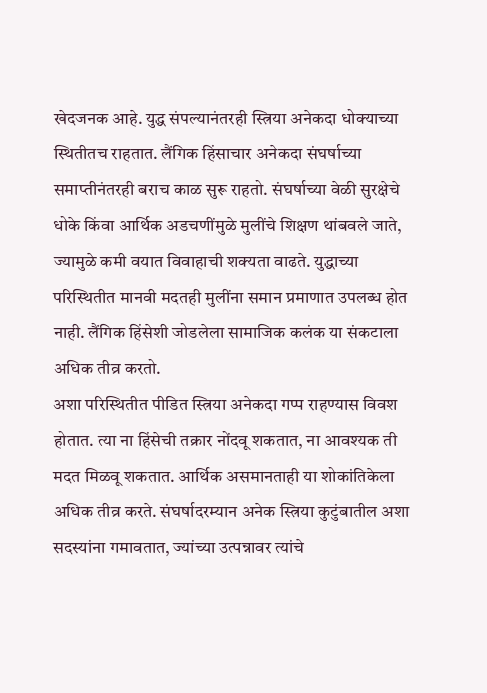खेदजनक आहे. युद्ध संपल्यानंतरही स्त्रिया अनेकदा धोक्याच्या स्थितीतच राहतात. लैंगिक हिंसाचार अनेकदा संघर्षाच्या समाप्तीनंतरही बराच काळ सुरू राहतो. संघर्षाच्या वेळी सुरक्षेचे धोके किंवा आर्थिक अडचणींमुळे मुलींचे शिक्षण थांबवले जाते, ज्यामुळे कमी वयात विवाहाची शक्यता वाढते. युद्धाच्या परिस्थितीत मानवी मदतही मुलींना समान प्रमाणात उपलब्ध होत नाही. लैंगिक हिंसेशी जोडलेला सामाजिक कलंक या संकटाला अधिक तीव्र करतो.
अशा परिस्थितीत पीडित स्त्रिया अनेकदा गप्प राहण्यास विवश होतात. त्या ना हिंसेची तक्रार नोंदवू शकतात, ना आवश्यक ती मदत मिळवू शकतात. आर्थिक असमानताही या शोकांतिकेला अधिक तीव्र करते. संघर्षादरम्यान अनेक स्त्रिया कुटुंबातील अशा सदस्यांना गमावतात, ज्यांच्या उत्पन्नावर त्यांचे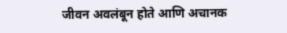जीवन अवलंबून होते आणि अचानक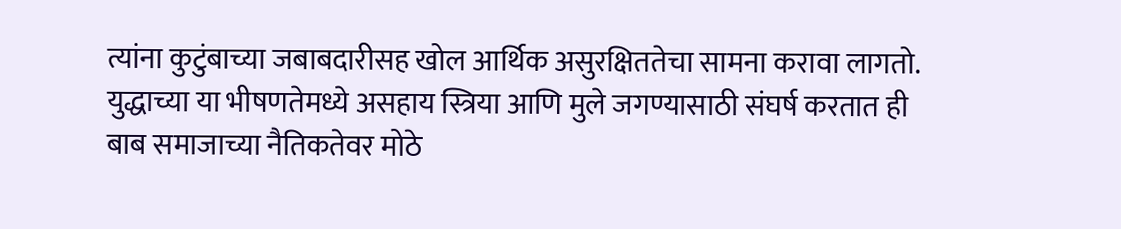त्यांना कुटुंबाच्या जबाबदारीसह खोल आर्थिक असुरक्षिततेचा सामना करावा लागतो. युद्धाच्या या भीषणतेमध्ये असहाय स्त्रिया आणि मुले जगण्यासाठी संघर्ष करतात ही बाब समाजाच्या नैतिकतेवर मोठे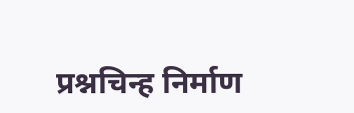प्रश्नचिन्ह निर्माण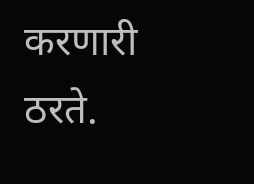करणारी ठरते.